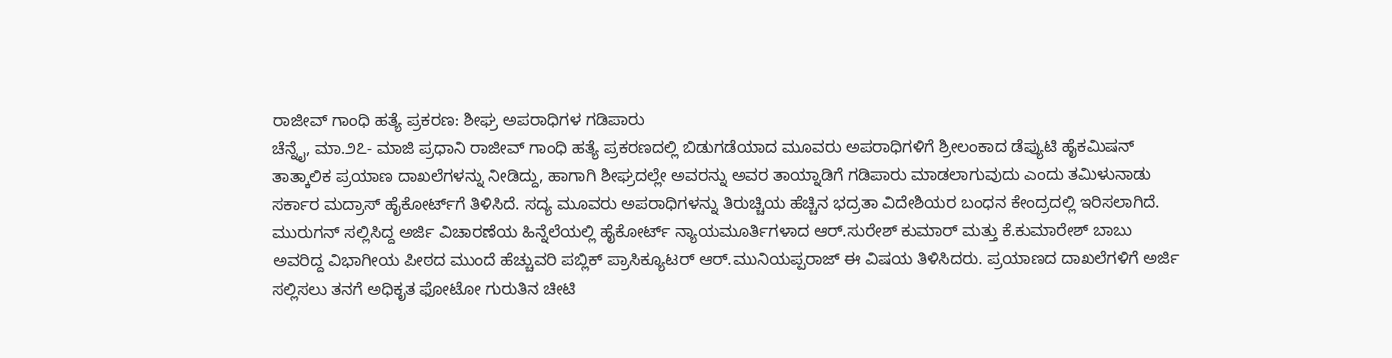ರಾಜೀವ್ ಗಾಂಧಿ ಹತ್ಯೆ ಪ್ರಕರಣ: ಶೀಘ್ರ ಅಪರಾಧಿಗಳ ಗಡಿಪಾರು
ಚೆನ್ನೈ, ಮಾ.೨೭- ಮಾಜಿ ಪ್ರಧಾನಿ ರಾಜೀವ್ ಗಾಂಧಿ ಹತ್ಯೆ ಪ್ರಕರಣದಲ್ಲಿ ಬಿಡುಗಡೆಯಾದ ಮೂವರು ಅಪರಾಧಿಗಳಿಗೆ ಶ್ರೀಲಂಕಾದ ಡೆಪ್ಯುಟಿ ಹೈಕಮಿಷನ್ ತಾತ್ಕಾಲಿಕ ಪ್ರಯಾಣ ದಾಖಲೆಗಳನ್ನು ನೀಡಿದ್ದು, ಹಾಗಾಗಿ ಶೀಘ್ರದಲ್ಲೇ ಅವರನ್ನು ಅವರ ತಾಯ್ನಾಡಿಗೆ ಗಡಿಪಾರು ಮಾಡಲಾಗುವುದು ಎಂದು ತಮಿಳುನಾಡು ಸರ್ಕಾರ ಮದ್ರಾಸ್ ಹೈಕೋರ್ಟ್‌ಗೆ ತಿಳಿಸಿದೆ. ಸದ್ಯ ಮೂವರು ಅಪರಾಧಿಗಳನ್ನು ತಿರುಚ್ಚಿಯ ಹೆಚ್ಚಿನ ಭದ್ರತಾ ವಿದೇಶಿಯರ ಬಂಧನ ಕೇಂದ್ರದಲ್ಲಿ ಇರಿಸಲಾಗಿದೆ.
ಮುರುಗನ್ ಸಲ್ಲಿಸಿದ್ದ ಅರ್ಜಿ ವಿಚಾರಣೆಯ ಹಿನ್ನೆಲೆಯಲ್ಲಿ ಹೈಕೋರ್ಟ್ ನ್ಯಾಯಮೂರ್ತಿಗಳಾದ ಆರ್.ಸುರೇಶ್ ಕುಮಾರ್ ಮತ್ತು ಕೆ.ಕುಮಾರೇಶ್ ಬಾಬು ಅವರಿದ್ದ ವಿಭಾಗೀಯ ಪೀಠದ ಮುಂದೆ ಹೆಚ್ಚುವರಿ ಪಬ್ಲಿಕ್ ಪ್ರಾಸಿಕ್ಯೂಟರ್ ಆರ್.ಮುನಿಯಪ್ಪರಾಜ್ ಈ ವಿಷಯ ತಿಳಿಸಿದರು. ಪ್ರಯಾಣದ ದಾಖಲೆಗಳಿಗೆ ಅರ್ಜಿ ಸಲ್ಲಿಸಲು ತನಗೆ ಅಧಿಕೃತ ಫೋಟೋ ಗುರುತಿನ ಚೀಟಿ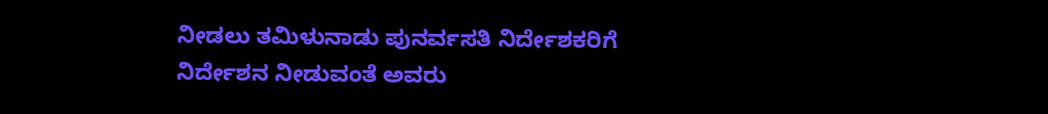ನೀಡಲು ತಮಿಳುನಾಡು ಪುನರ್ವಸತಿ ನಿರ್ದೇಶಕರಿಗೆ ನಿರ್ದೇಶನ ನೀಡುವಂತೆ ಅವರು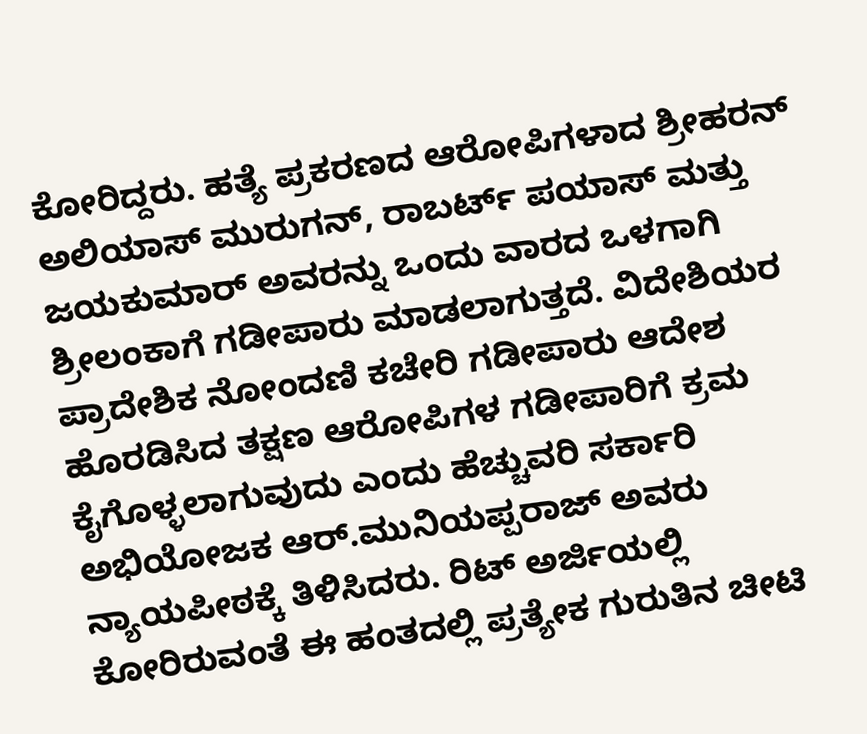ಕೋರಿದ್ದರು. ಹತ್ಯೆ ಪ್ರಕರಣದ ಆರೋಪಿಗಳಾದ ಶ್ರೀಹರನ್ ಅಲಿಯಾಸ್ ಮುರುಗನ್, ರಾಬರ್ಟ್ ಪಯಾಸ್ ಮತ್ತು ಜಯಕುಮಾರ್ ಅವರನ್ನು ಒಂದು ವಾರದ ಒಳಗಾಗಿ ಶ್ರೀಲಂಕಾಗೆ ಗಡೀಪಾರು ಮಾಡಲಾಗುತ್ತದೆ. ವಿದೇಶಿಯರ ಪ್ರಾದೇಶಿಕ ನೋಂದಣಿ ಕಚೇರಿ ಗಡೀಪಾರು ಆದೇಶ ಹೊರಡಿಸಿದ ತಕ್ಷಣ ಆರೋಪಿಗಳ ಗಡೀಪಾರಿಗೆ ಕ್ರಮ ಕೈಗೊಳ್ಳಲಾಗುವುದು ಎಂದು ಹೆಚ್ಚುವರಿ ಸರ್ಕಾರಿ ಅಭಿಯೋಜಕ ಆರ್.ಮುನಿಯಪ್ಪರಾಜ್ ಅವರು ನ್ಯಾಯಪೀಠಕ್ಕೆ ತಿಳಿಸಿದರು. ರಿಟ್ ಅರ್ಜಿಯಲ್ಲಿ ಕೋರಿರುವಂತೆ ಈ ಹಂತದಲ್ಲಿ ಪ್ರತ್ಯೇಕ ಗುರುತಿನ ಚೀಟಿ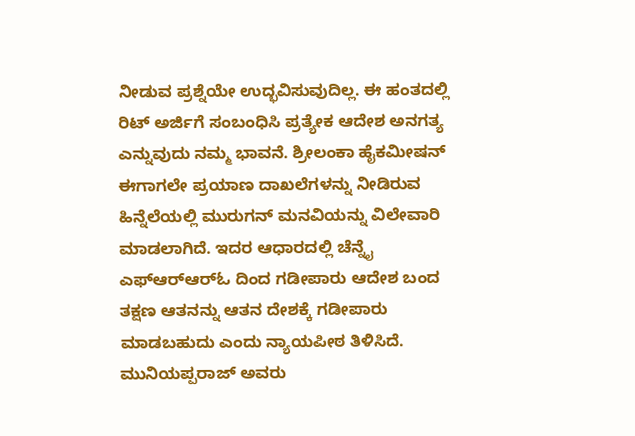ನೀಡುವ ಪ್ರಶ್ನೆಯೇ ಉದ್ಭವಿಸುವುದಿಲ್ಲ. ಈ ಹಂತದಲ್ಲಿ ರಿಟ್ ಅರ್ಜಿಗೆ ಸಂಬಂಧಿಸಿ ಪ್ರತ್ಯೇಕ ಆದೇಶ ಅನಗತ್ಯ ಎನ್ನುವುದು ನಮ್ಮ ಭಾವನೆ. ಶ್ರೀಲಂಕಾ ಹೈಕಮೀಷನ್ ಈಗಾಗಲೇ ಪ್ರಯಾಣ ದಾಖಲೆಗಳನ್ನು ನೀಡಿರುವ ಹಿನ್ನೆಲೆಯಲ್ಲಿ ಮುರುಗನ್ ಮನವಿಯನ್ನು ವಿಲೇವಾರಿ ಮಾಡಲಾಗಿದೆ. ಇದರ ಆಧಾರದಲ್ಲಿ ಚೆನ್ನೈ ಎಫ್‌ಆರ್‌ಆರ್‌ಓ ದಿಂದ ಗಡೀಪಾರು ಆದೇಶ ಬಂದ ತಕ್ಷಣ ಆತನನ್ನು ಆತನ ದೇಶಕ್ಕೆ ಗಡೀಪಾರು ಮಾಡಬಹುದು ಎಂದು ನ್ಯಾಯಪೀಠ ತಿಳಿಸಿದೆ. ಮುನಿಯಪ್ಪರಾಜ್ ಅವರು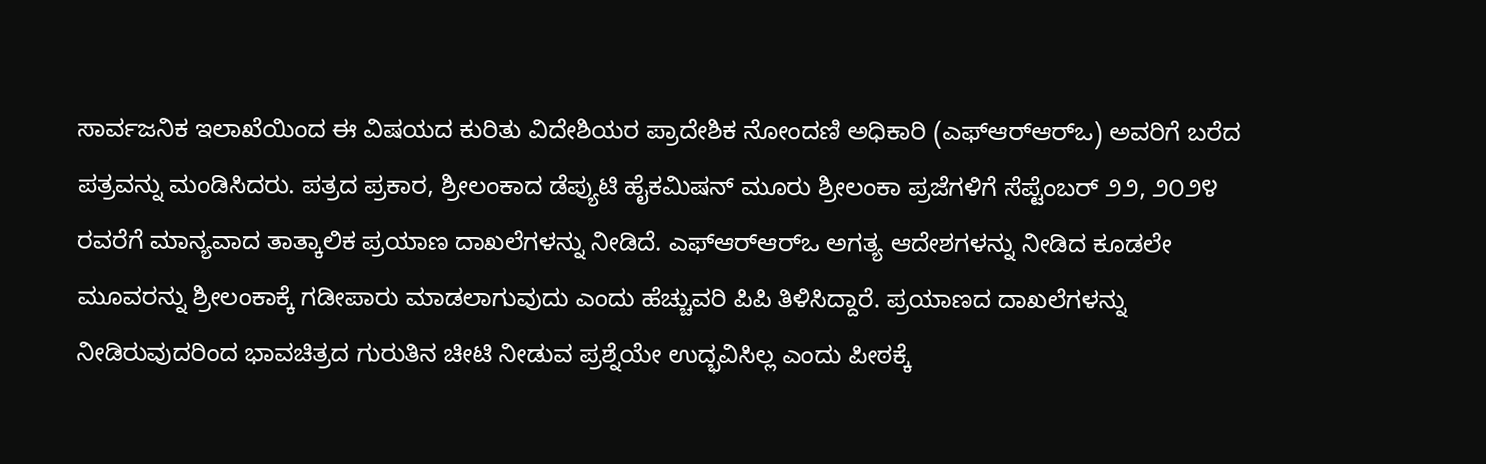ಸಾರ್ವಜನಿಕ ಇಲಾಖೆಯಿಂದ ಈ ವಿಷಯದ ಕುರಿತು ವಿದೇಶಿಯರ ಪ್ರಾದೇಶಿಕ ನೋಂದಣಿ ಅಧಿಕಾರಿ (ಎಫ್‌ಆರ್‌ಆರ್‌ಒ) ಅವರಿಗೆ ಬರೆದ ಪತ್ರವನ್ನು ಮಂಡಿಸಿದರು. ಪತ್ರದ ಪ್ರಕಾರ, ಶ್ರೀಲಂಕಾದ ಡೆಪ್ಯುಟಿ ಹೈಕಮಿಷನ್ ಮೂರು ಶ್ರೀಲಂಕಾ ಪ್ರಜೆಗಳಿಗೆ ಸೆಪ್ಟೆಂಬರ್ ೨೨, ೨೦೨೪ ರವರೆಗೆ ಮಾನ್ಯವಾದ ತಾತ್ಕಾಲಿಕ ಪ್ರಯಾಣ ದಾಖಲೆಗಳನ್ನು ನೀಡಿದೆ. ಎಫ್‌ಆರ್‌ಆರ್‌ಒ ಅಗತ್ಯ ಆದೇಶಗಳನ್ನು ನೀಡಿದ ಕೂಡಲೇ ಮೂವರನ್ನು ಶ್ರೀಲಂಕಾಕ್ಕೆ ಗಡೀಪಾರು ಮಾಡಲಾಗುವುದು ಎಂದು ಹೆಚ್ಚುವರಿ ಪಿಪಿ ತಿಳಿಸಿದ್ದಾರೆ. ಪ್ರಯಾಣದ ದಾಖಲೆಗಳನ್ನು ನೀಡಿರುವುದರಿಂದ ಭಾವಚಿತ್ರದ ಗುರುತಿನ ಚೀಟಿ ನೀಡುವ ಪ್ರಶ್ನೆಯೇ ಉದ್ಭವಿಸಿಲ್ಲ ಎಂದು ಪೀಠಕ್ಕೆ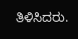ತಿಳಿಸಿದರು.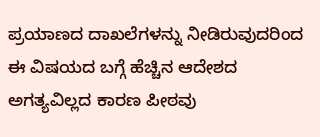ಪ್ರಯಾಣದ ದಾಖಲೆಗಳನ್ನು ನೀಡಿರುವುದರಿಂದ ಈ ವಿಷಯದ ಬಗ್ಗೆ ಹೆಚ್ಚಿನ ಆದೇಶದ ಅಗತ್ಯವಿಲ್ಲದ ಕಾರಣ ಪೀಠವು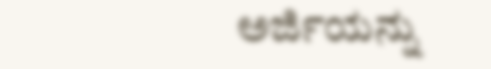ಅರ್ಜಿಯನ್ನು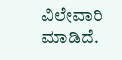ವಿಲೇವಾರಿ ಮಾಡಿದೆ.